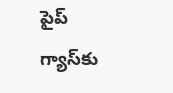పైప్‌ గ్యాస్‌కు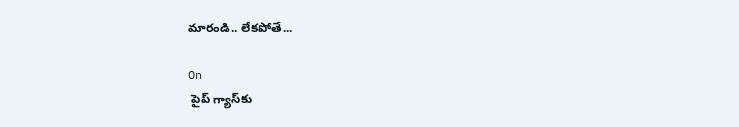మారండి.. లేకపోతే...

On
 పైప్‌ గ్యాస్‌కు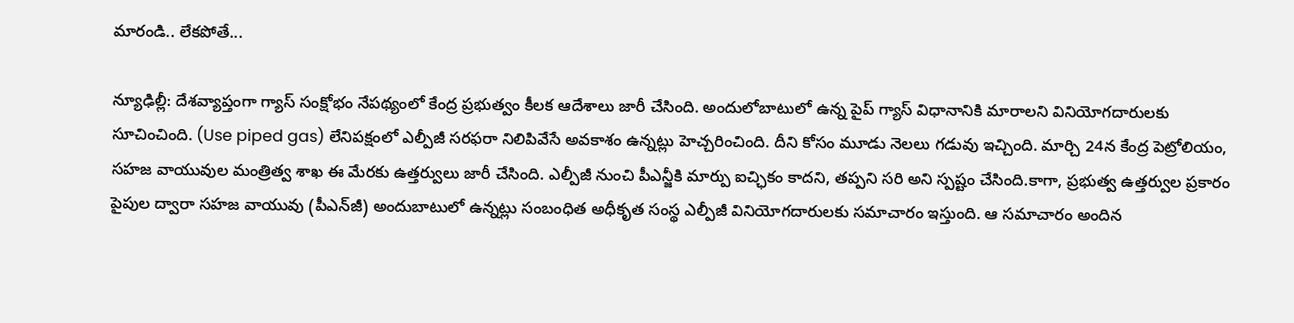మారండి.. లేకపోతే...

న్యూఢిల్లీ: దేశవ్యాప్తంగా గ్యాస్‌ సంక్షోభం నేపథ్యంలో కేంద్ర ప్రభుత్వం కీలక ఆదేశాలు జారీ చేసింది. అందులోబాటులో ఉన్న పైప్‌ గ్యాస్‌ విధానానికి మారాలని వినియోగదారులకు సూచించింది. (Use piped gas) లేనిపక్షంలో ఎల్పీజీ సరఫరా నిలిపివేసే అవకాశం ఉన్నట్లు హెచ్చరించింది. దీని కోసం మూడు నెలలు గడువు ఇచ్చింది. మార్చి 24న కేంద్ర పెట్రోలియం, సహజ వాయువుల మంత్రిత్వ శాఖ ఈ మేరకు ఉత్తర్వులు జారీ చేసింది. ఎల్పీజీ నుంచి పీఎన్జీకి మార్పు ఐచ్ఛికం కాదని, తప్పని సరి అని స్పష్టం చేసింది.కాగా, ప్రభుత్వ ఉత్తర్వుల ప్రకారం పైపుల ద్వారా సహజ వాయువు (పీఎన్‌జీ) అందుబాటులో ఉన్నట్లు సంబంధిత అధీకృత సంస్థ ఎల్పీజీ వినియోగదారులకు సమాచారం ఇస్తుంది. ఆ సమాచారం అందిన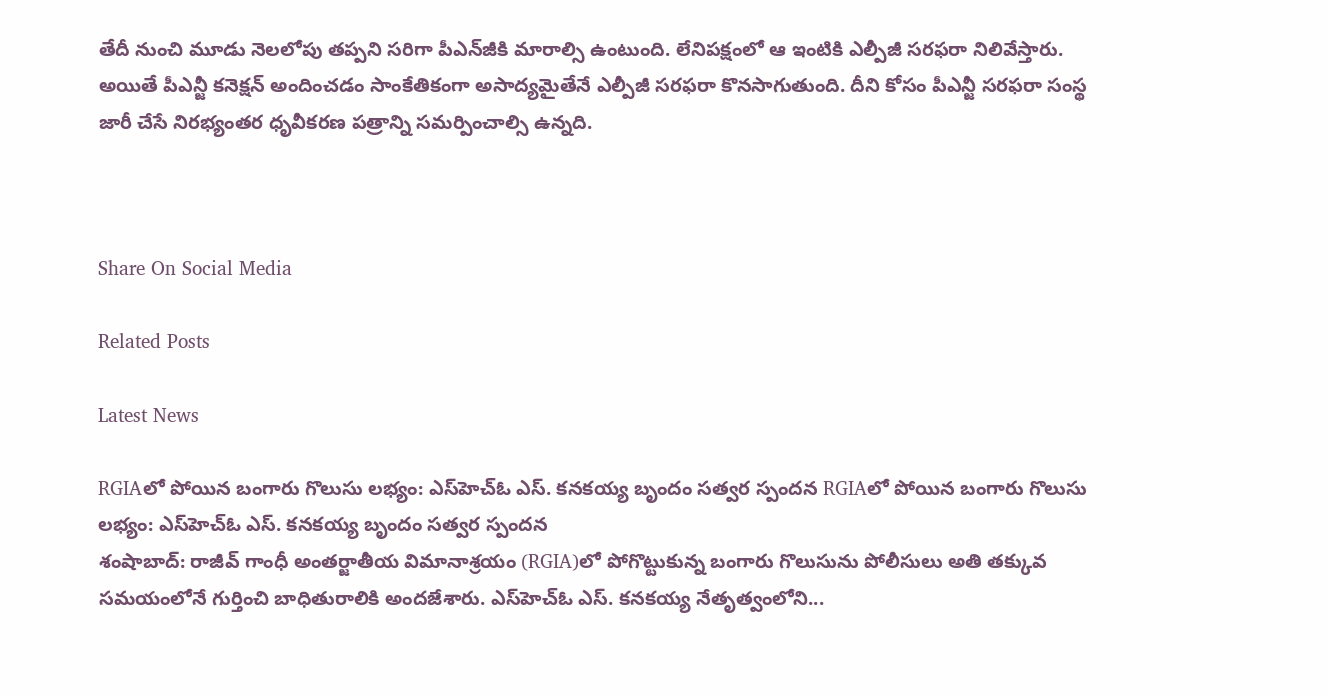తేదీ నుంచి మూడు నెలలోపు తప్పని సరిగా పీఎన్‌జీకి మారాల్సి ఉంటుంది. లేనిపక్షంలో ఆ ఇంటికి ఎల్పీజీ సరఫరా నిలివేస్తారు. అయితే పీఎన్జీ కనెక్షన్ అందించడం సాంకేతికంగా అసాద్యమైతేనే ఎల్పీజీ సరఫరా కొనసాగుతుంది. దీని కోసం పీఎన్జీ సరఫరా సంస్థ జారీ చేసే నిరభ్యంతర ధృవీకరణ పత్రాన్ని సమర్పించాల్సి ఉన్నది.



Share On Social Media

Related Posts

Latest News

RGIAలో పోయిన బంగారు గొలుసు లభ్యం: ఎస్‌హెచ్‌ఓ ఎస్. కనకయ్య బృందం సత్వర స్పందన RGIAలో పోయిన బంగారు గొలుసు లభ్యం: ఎస్‌హెచ్‌ఓ ఎస్. కనకయ్య బృందం సత్వర స్పందన
శంషాబాద్: రాజీవ్ గాంధీ అంతర్జాతీయ విమానాశ్రయం (RGIA)లో పోగొట్టుకున్న బంగారు గొలుసును పోలీసులు అతి తక్కువ సమయంలోనే గుర్తించి బాధితురాలికి అందజేశారు. ఎస్‌హెచ్‌ఓ ఎస్. కనకయ్య నేతృత్వంలోని...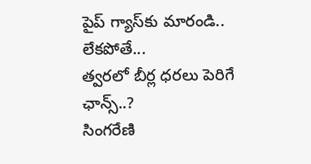పైప్‌ గ్యాస్‌కు మారండి.. లేకపోతే...
త్వరలో బీర్ల ధరలు పెరిగే ఛాన్స్..?
సింగరేణి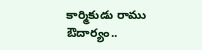కార్మికుడు రాము ఔదార్యం..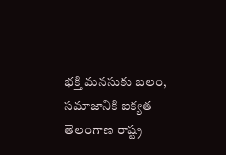భక్తి మనసుకు బలం, సమాజానికి ఐక్యత
తెలంగాణ రాష్ట్ర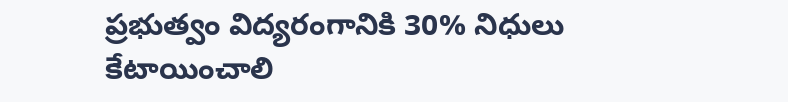ప్రభుత్వం విద్యరంగానికి 30% నిధులు కేటాయించాలి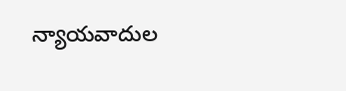న్యాయవాదుల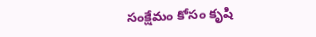సంక్షేమం కోసం కృషి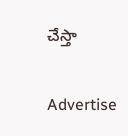చేస్తా

Advertise